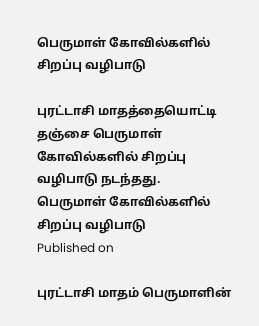பெருமாள் கோவில்களில் சிறப்பு வழிபாடு

புரட்டாசி மாதத்தையொட்டி தஞ்சை பெருமாள் கோவில்களில் சிறப்பு வழிபாடு நடந்தது.
பெருமாள் கோவில்களில் சிறப்பு வழிபாடு
Published on

புரட்டாசி மாதம் பெருமாளின்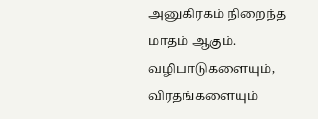அனுகிரகம் நிறைந்த மாதம் ஆகும். வழிபாடுகளையும், விரதங்களையும்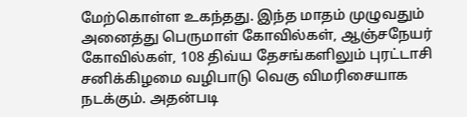மேற்கொள்ள உகந்தது. இந்த மாதம் முழுவதும் அனைத்து பெருமாள் கோவில்கள், ஆஞ்சநேயர் கோவில்கள், 108 திவ்ய தேசங்களிலும் புரட்டாசி சனிக்கிழமை வழிபாடு வெகு விமரிசையாக நடக்கும். அதன்படி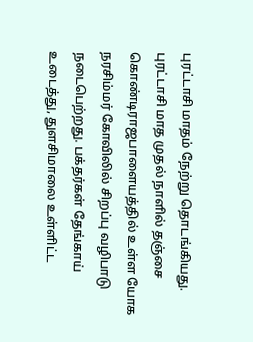புரட்டாசி மாதம் நேற்று தொடங்கியது. புரட்டாசி மாத முதல் நாளில் தஞ்சை கொண்டிராஜபாளையத்தில் உள்ள யோக நரசிம்மர் கோவிலில் சிறப்பு வழிபாடு நடைபெற்றது. பக்தர்கள் தேங்காய் உடைத்து, துளசிமாலை உள்ளிட்ட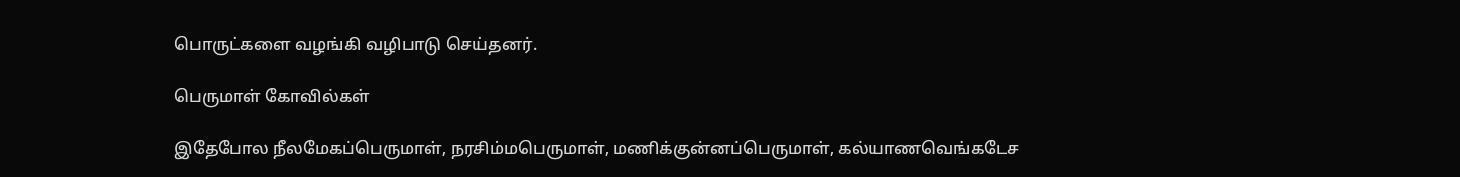பொருட்களை வழங்கி வழிபாடு செய்தனர்.

பெருமாள் கோவில்கள்

இதேபோல நீலமேகப்பெருமாள், நரசிம்மபெருமாள், மணிக்குன்னப்பெருமாள், கல்யாணவெங்கடேச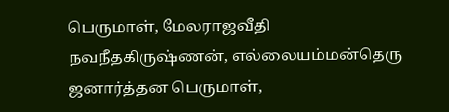பெருமாள், மேலராஜவீதி நவநீதகிருஷ்ணன், எல்லையம்மன்தெரு ஜனார்த்தன பெருமாள்,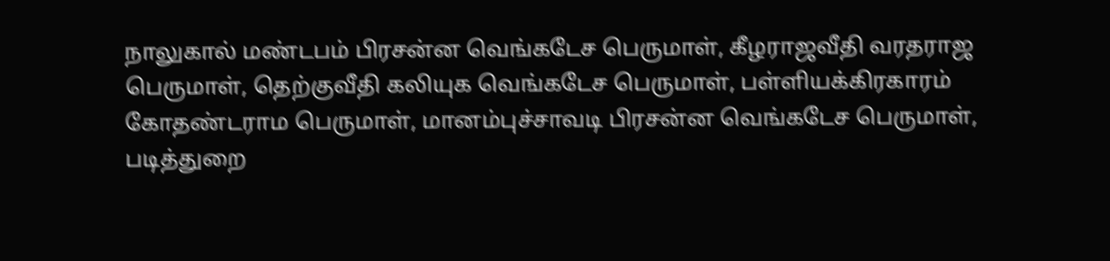நாலுகால் மண்டபம் பிரசன்ன வெங்கடேச பெருமாள், கீழராஜவீதி வரதராஜ பெருமாள், தெற்குவீதி கலியுக வெங்கடேச பெருமாள், பள்ளியக்கிரகாரம் கோதண்டராம பெருமாள், மானம்புச்சாவடி பிரசன்ன வெங்கடேச பெருமாள், படித்துறை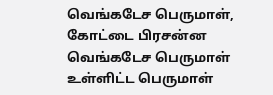வெங்கடேச பெருமாள், கோட்டை பிரசன்ன வெங்கடேச பெருமாள் உள்ளிட்ட பெருமாள்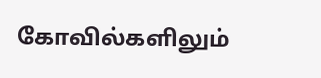கோவில்களிலும்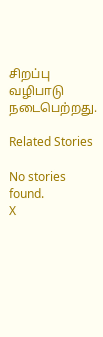சிறப்பு வழிபாடு நடைபெற்றது.

Related Stories

No stories found.
X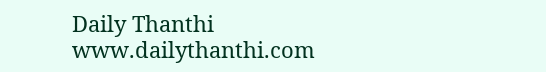Daily Thanthi
www.dailythanthi.com